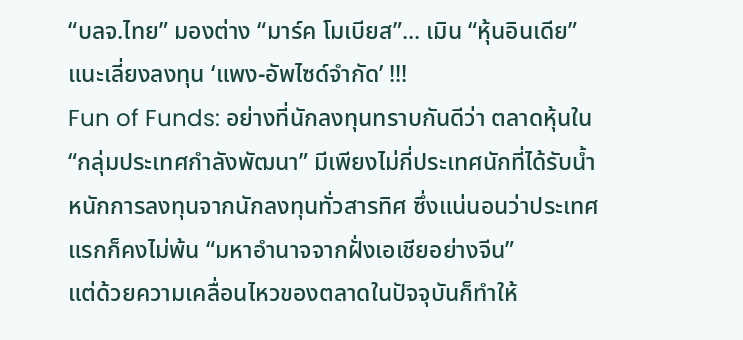“บลจ.ไทย” มองต่าง “มาร์ค โมเบียส”... เมิน “หุ้นอินเดีย” แนะเลี่ยงลงทุน ‘แพง-อัพไซด์จำกัด’ !!!
Fun of Funds: อย่างที่นักลงทุนทราบกันดีว่า ตลาดหุ้นใน “กลุ่มประเทศกำลังพัฒนา” มีเพียงไม่กี่ประเทศนักที่ได้รับน้ำหนักการลงทุนจากนักลงทุนทั่วสารทิศ ซึ่งแน่นอนว่าประเทศแรกก็คงไม่พ้น “มหาอำนาจจากฝั่งเอเชียอย่างจีน”
แต่ด้วยความเคลื่อนไหวของตลาดในปัจจุบันก็ทำให้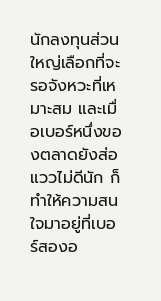นักลงทุนส่วนใหญ่เลือกที่จะรอจังหวะที่เหมาะสม และเมื่อเบอร์หนึ่งของตลาดยังส่อแววไม่ดีนัก ก็ทำให้ความสนใจมาอยู่ที่เบอร์สองอ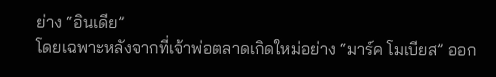ย่าง “อินเดีย”
โดยเฉพาะหลังจากที่เจ้าพ่อตลาดเกิดใหม่อย่าง “มาร์ค โมเบียส” ออก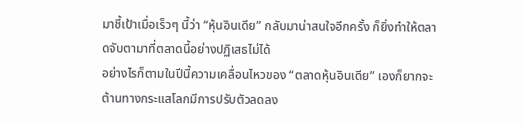มาชี้เป้าเมื่อเร็วๆ นี้ว่า “หุ้นอินเดีย” กลับมาน่าสนใจอีกครั้ง ก็ยิ่งทำให้ตลาดจับตามาที่ตลาดนี้อย่างปฏิเสธไม่ได้
อย่างไรก็ตามในปีนี้ความเคลื่อนไหวของ “ตลาดหุ้นอินเดีย” เองก็ยากจะต้านทางกระแสโลกมีการปรับตัวลดลง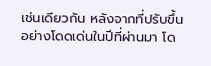เช่นเดียวกัน หลังจากที่ปรับขึ้นอย่างโดดเด่นในปีที่ผ่านมา โด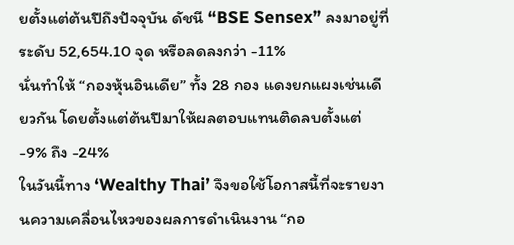ยตั้งแต่ต้นปีถึงปัจจุบัน ดัชนี “BSE Sensex” ลงมาอยู่ที่ระดับ 52,654.10 จุด หรือลดลงกว่า -11%
นั่นทำให้ “กองหุ้นอินเดีย” ทั้ง 28 กอง แดงยกแผงเช่นเดียวกัน โดยตั้งแต่ต้นปีมาให้ผลตอบแทนติดลบตั้งแต่ -9% ถึง -24%
ในวันนี้ทาง ‘Wealthy Thai’ จึงขอใช้โอกาสนี้ที่จะรายงานความเคลื่อนไหวของผลการดำเนินงาน “กอ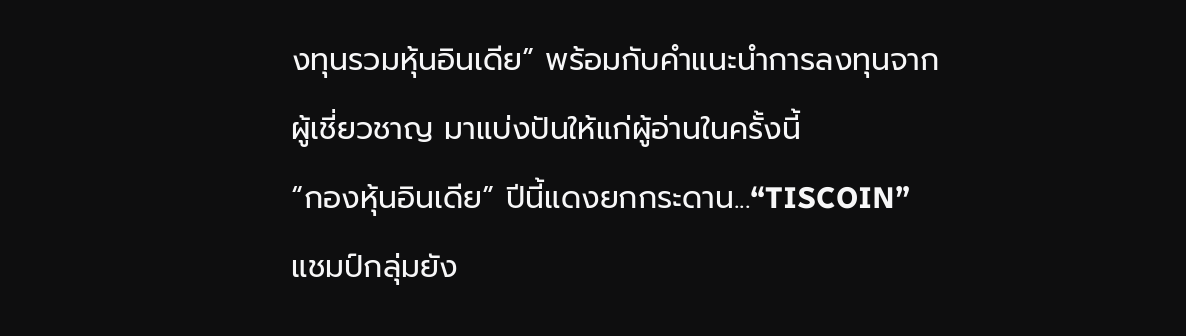งทุนรวมหุ้นอินเดีย” พร้อมกับคำแนะนำการลงทุนจากผู้เชี่ยวชาญ มาแบ่งปันให้แก่ผู้อ่านในครั้งนี้
“กองหุ้นอินเดีย” ปีนี้แดงยกกระดาน...“TISCOIN” แชมป์กลุ่มยัง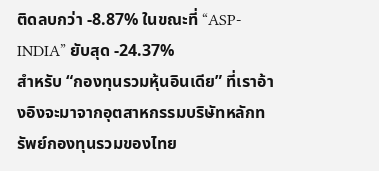ติดลบกว่า -8.87% ในขณะที่ “ASP-INDIA” ยับสุด -24.37%
สำหรับ “กองทุนรวมหุ้นอินเดีย” ที่เราอ้างอิงจะมาจากอุตสาหกรรมบริษัทหลักทรัพย์กองทุนรวมของไทย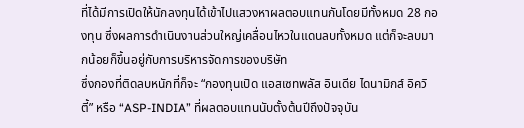ที่ได้มีการเปิดให้นักลงทุนได้เข้าไปแสวงหาผลตอบแทนกันโดยมีทั้งหมด 28 กองทุน ซึ่งผลการดำเนินงานส่วนใหญ่เคลื่อนไหวในแดนลบทั้งหมด แต่ก็จะลบมากน้อยก็ขึ้นอยู่กับการบริหารจัดการของบริษัท
ซึ่งกองที่ติดลบหนักที่ก็จะ “กองทุนเปิด แอสเซทพลัส อินเดีย ไดนามิกส์ อิควิตี้” หรือ “ASP-INDIA” ที่ผลตอบแทนนับตั้งต้นปีถึงปัจจุบัน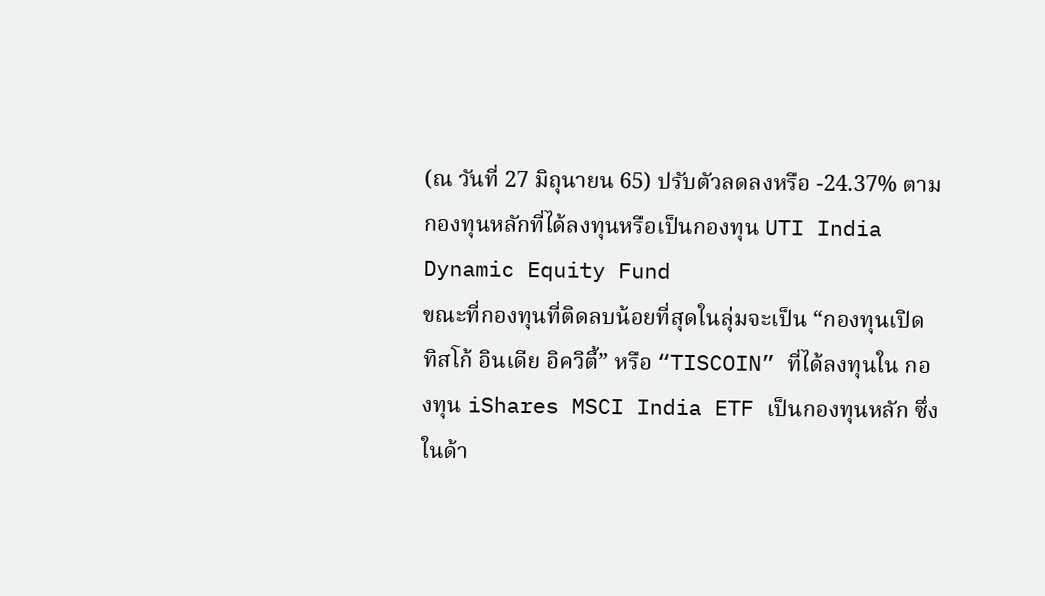(ณ วันที่ 27 มิถุนายน 65) ปรับตัวลดลงหรือ -24.37% ตามกองทุนหลักที่ได้ลงทุนหรือเป็นกองทุน UTI India Dynamic Equity Fund
ขณะที่กองทุนที่ติดลบน้อยที่สุดในลุ่มจะเป็น “กองทุนเปิด ทิสโก้ อินเดีย อิควิตี้” หรือ “TISCOIN” ที่ได้ลงทุนใน กองทุน iShares MSCI India ETF เป็นกองทุนหลัก ซึ่งในด้า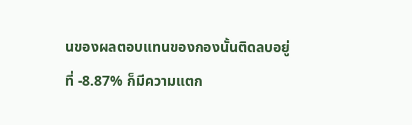นของผลตอบแทนของกองนั้นติดลบอยู่ที่ -8.87% ก็มีความแตก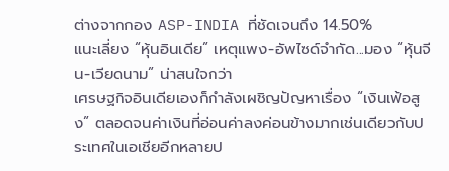ต่างจากกอง ASP-INDIA ที่ชัดเจนถึง 14.50%
แนะเลี่ยง “หุ้นอินเดีย” เหตุแพง-อัพไซด์จำกัด...มอง “หุ้นจีน-เวียดนาม” น่าสนใจกว่า
เศรษฐกิจอินเดียเองก็กำลังเผชิญปัญหาเรื่อง “เงินเฟ้อสูง” ตลอดจนค่าเงินที่อ่อนค่าลงค่อนข้างมากเช่นเดียวกับประเทศในเอเชียอีกหลายป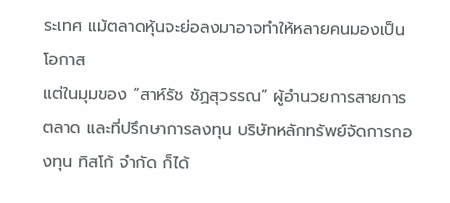ระเทศ แม้ตลาดหุ้นจะย่อลงมาอาจทำให้หลายคนมองเป็นโอกาส
แต่ในมุมของ “สาห์รัช ชัฏสุวรรณ” ผู้อำนวยการสายการตลาด และที่ปรึกษาการลงทุน บริษัทหลักทรัพย์จัดการกองทุน ทิสโก้ จำกัด ก็ได้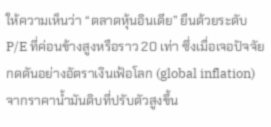ให้ความเห็นว่า “ตลาดหุ้นอินเดีย” ยืนด้วยระดับ P/E ที่ค่อนข้างสูงหรือราว 20 เท่า ซึ่งเมื่อเจอปัจจัยกดดันอย่างอัตราเงินเฟ้อโลก (global inflation) จากราคาน้ำมันดิบที่ปรับตัวสูงขึ้น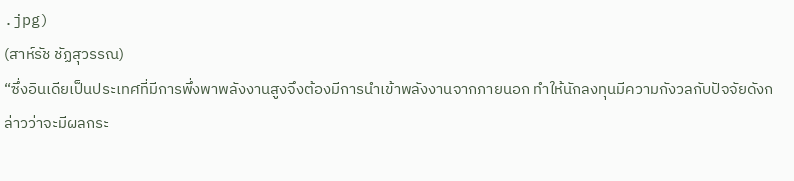.jpg)
(สาห์รัช ชัฏสุวรรณ)
“ซึ่งอินเดียเป็นประเทศที่มีการพึ่งพาพลังงานสูงจึงต้องมีการนำเข้าพลังงานจากภายนอก ทำให้นักลงทุนมีความกังวลกับปัจจัยดังกล่าวว่าจะมีผลกระ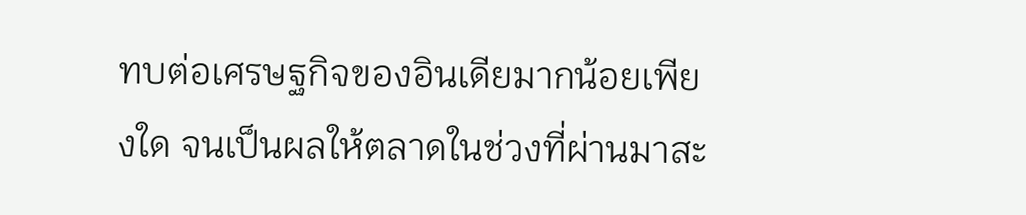ทบต่อเศรษฐกิจของอินเดียมากน้อยเพียงใด จนเป็นผลให้ตลาดในช่วงที่ผ่านมาสะ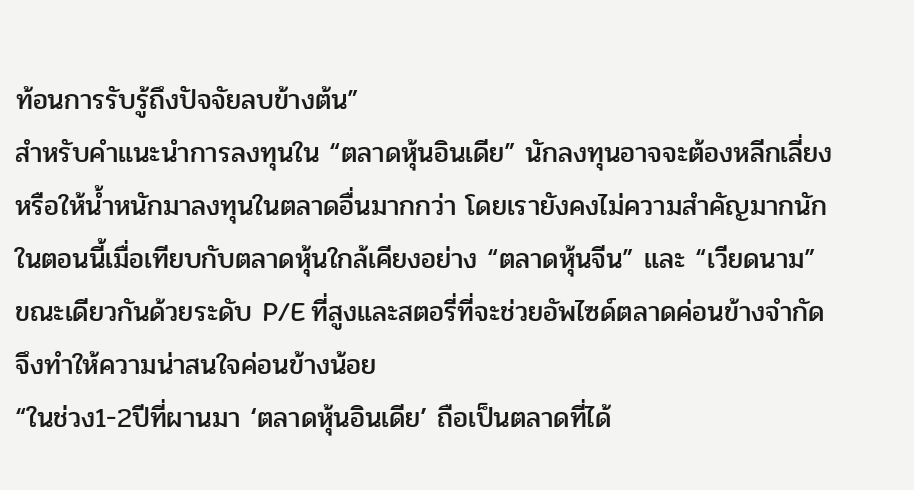ท้อนการรับรู้ถึงปัจจัยลบข้างต้น”
สำหรับคำแนะนำการลงทุนใน “ตลาดหุ้นอินเดีย” นักลงทุนอาจจะต้องหลีกเลี่ยงหรือให้น้ำหนักมาลงทุนในตลาดอื่นมากกว่า โดยเรายังคงไม่ความสำคัญมากนักในตอนนี้เมื่อเทียบกับตลาดหุ้นใกล้เคียงอย่าง “ตลาดหุ้นจีน” และ “เวียดนาม” ขณะเดียวกันด้วยระดับ P/E ที่สูงและสตอรี่ที่จะช่วยอัพไซด์ตลาดค่อนข้างจำกัดจึงทำให้ความน่าสนใจค่อนข้างน้อย
“ในช่วง1-2ปีที่ผานมา ‘ตลาดหุ้นอินเดีย’ ถือเป็นตลาดที่ได้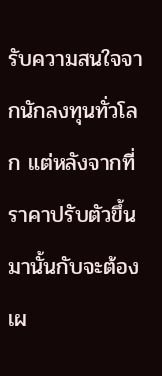รับความสนใจจากนักลงทุนทั่วโลก แต่หลังจากที่ราคาปรับตัวขึ้นมานั้นกับจะต้องเผ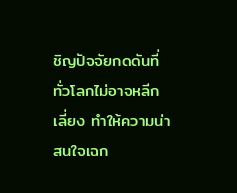ชิญปัจจัยกดดันที่ทั่วโลกไม่อาจหลีกเลี่ยง ทำให้ความน่าสนใจเฉก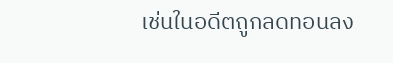เช่นในอดีตถูกลดทอนลง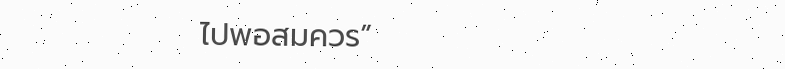ไปพอสมควร”